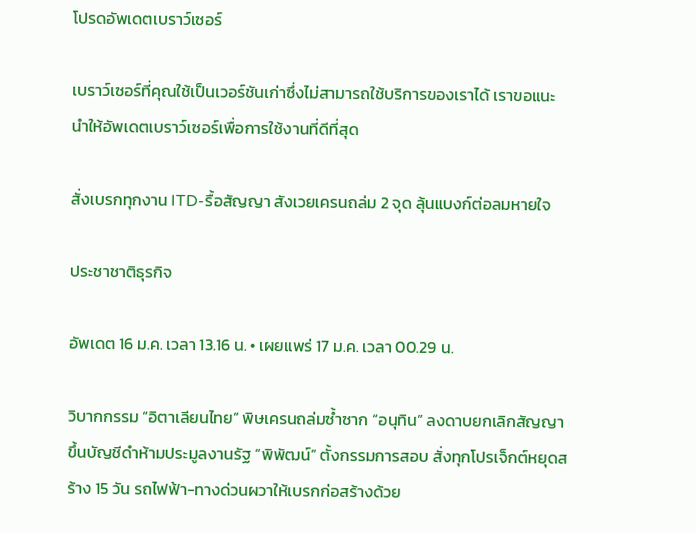โปรดอัพเดตเบราว์เซอร์

เบราว์เซอร์ที่คุณใช้เป็นเวอร์ชันเก่าซึ่งไม่สามารถใช้บริการของเราได้ เราขอแนะนำให้อัพเดตเบราว์เซอร์เพื่อการใช้งานที่ดีที่สุด

สั่งเบรกทุกงาน ITD-รื้อสัญญา สังเวยเครนถล่ม 2 จุด ลุ้นแบงก์ต่อลมหายใจ

ประชาชาติธุรกิจ

อัพเดต 16 ม.ค. เวลา 13.16 น. • เผยแพร่ 17 ม.ค. เวลา 00.29 น.

วิบากกรรม “อิตาเลียนไทย” พิษเครนถล่มซ้ำซาก “อนุทิน” ลงดาบยกเลิกสัญญา ขึ้นบัญชีดำห้ามประมูลงานรัฐ “พิพัฒน์” ตั้งกรรมการสอบ สั่งทุกโปรเจ็กต์หยุดสร้าง 15 วัน รถไฟฟ้า-ทางด่วนผวาให้เบรกก่อสร้างด้วย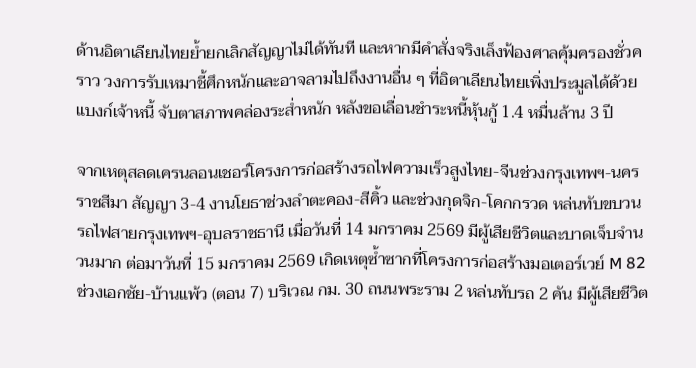ด้านอิตาเลียนไทยย้ำยกเลิกสัญญาไม่ได้ทันที และหากมีคำสั่งจริงเล็งฟ้องศาลคุ้มครองชั่วคราว วงการรับเหมาชี้ศึกหนักและอาจลามไปถึงงานอื่น ๆ ที่อิตาเลียนไทยเพิ่งประมูลได้ด้วย แบงก์เจ้าหนี้ จับตาสภาพคล่องระส่ำหนัก หลังขอเลื่อนชำระหนี้หุ้นกู้ 1.4 หมื่นล้าน 3 ปี

จากเหตุสลดเครนลอนเชอร์โครงการก่อสร้างรถไฟความเร็วสูงไทย-จีนช่วงกรุงเทพฯ-นครราชสีมา สัญญา 3-4 งานโยธาช่วงลำตะคอง-สีคิ้ว และช่วงกุดจิก-โคกกรวด หล่นทับขบวนรถไฟสายกรุงเทพฯ-อุบลราชธานี เมื่อวันที่ 14 มกราคม 2569 มีผู้เสียชีวิตและบาดเจ็บจำนวนมาก ต่อมาวันที่ 15 มกราคม 2569 เกิดเหตุซ้ำซากที่โครงการก่อสร้างมอเตอร์เวย์ M 82 ช่วงเอกชัย-บ้านแพ้ว (ตอน 7) บริเวณ กม. 30 ถนนพระราม 2 หล่นทับรถ 2 คัน มีผู้เสียชีวิต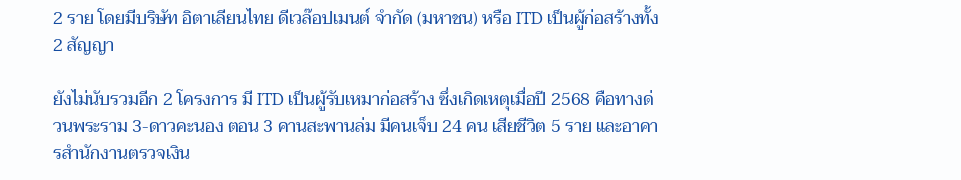2 ราย โดยมีบริษัท อิตาเลียนไทย ดีเวล๊อปเมนต์ จำกัด (มหาชน) หรือ ITD เป็นผู้ก่อสร้างทั้ง 2 สัญญา

ยังไม่นับรวมอีก 2 โครงการ มี ITD เป็นผู้รับเหมาก่อสร้าง ซึ่งเกิดเหตุเมื่อปี 2568 คือทางด่วนพระราม 3-ดาวคะนอง ตอน 3 คานสะพานล่ม มีคนเจ็บ 24 คน เสียชีวิต 5 ราย และอาคารสำนักงานตรวจเงิน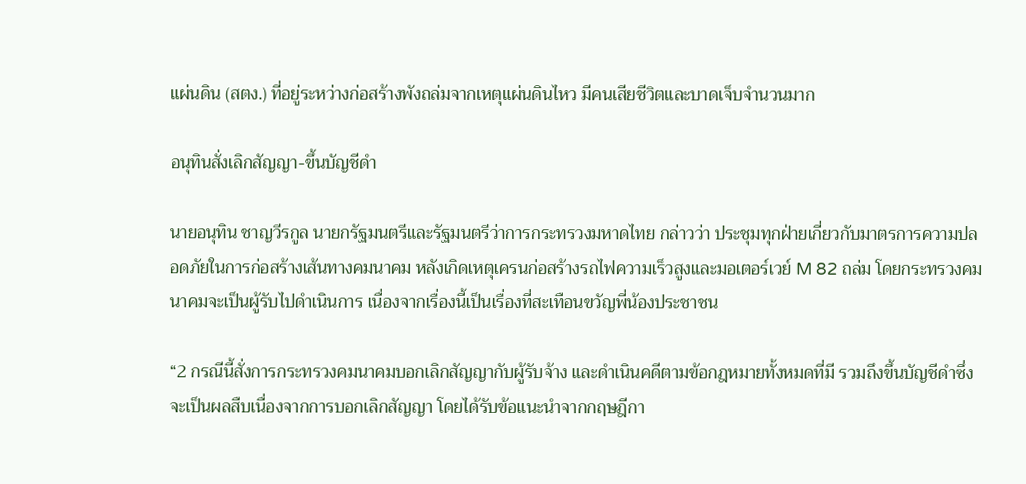แผ่นดิน (สตง.) ที่อยู่ระหว่างก่อสร้างพังถล่มจากเหตุแผ่นดินไหว มีคนเสียชีวิตและบาดเจ็บจำนวนมาก

อนุทินสั่งเลิกสัญญา-ขึ้นบัญชีดำ

นายอนุทิน ชาญวีรกูล นายกรัฐมนตรีและรัฐมนตรีว่าการกระทรวงมหาดไทย กล่าวว่า ประชุมทุกฝ่ายเกี่ยวกับมาตรการความปลอดภัยในการก่อสร้างเส้นทางคมนาคม หลังเกิดเหตุเครนก่อสร้างรถไฟความเร็วสูงและมอเตอร์เวย์ M 82 ถล่ม โดยกระทรวงคมนาคมจะเป็นผู้รับไปดำเนินการ เนื่องจากเรื่องนี้เป็นเรื่องที่สะเทือนขวัญพี่น้องประชาชน

“2 กรณีนี้สั่งการกระทรวงคมนาคมบอกเลิกสัญญากับผู้รับจ้าง และดำเนินคดีตามข้อกฎหมายทั้งหมดที่มี รวมถึงขึ้นบัญชีดำซึ่งจะเป็นผลสืบเนื่องจากการบอกเลิกสัญญา โดยได้รับข้อแนะนำจากกฤษฎีกา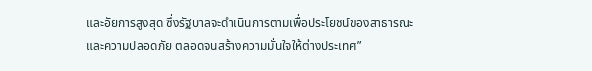และอัยการสูงสุด ซึ่งรัฐบาลจะดำเนินการตามเพื่อประโยชน์ของสาธารณะ และความปลอดภัย ตลอดจนสร้างความมั่นใจให้ต่างประเทศ”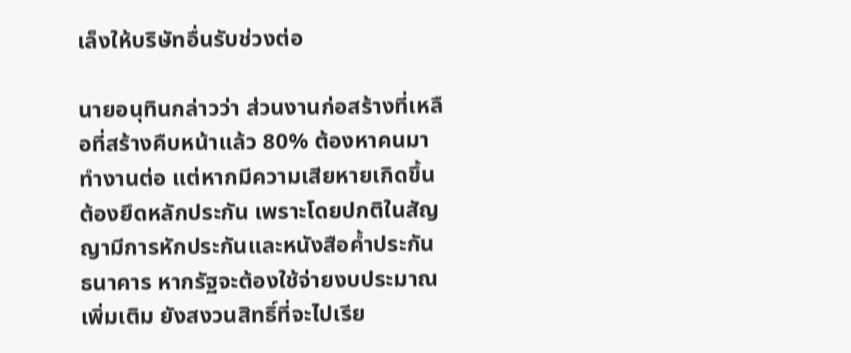เล็งให้บริษัทอื่นรับช่วงต่อ

นายอนุทินกล่าวว่า ส่วนงานก่อสร้างที่เหลือที่สร้างคืบหน้าแล้ว 80% ต้องหาคนมาทำงานต่อ แต่หากมีความเสียหายเกิดขึ้น ต้องยึดหลักประกัน เพราะโดยปกติในสัญญามีการหักประกันและหนังสือค้ำประกันธนาคาร หากรัฐจะต้องใช้จ่ายงบประมาณเพิ่มเติม ยังสงวนสิทธิ์ที่จะไปเรีย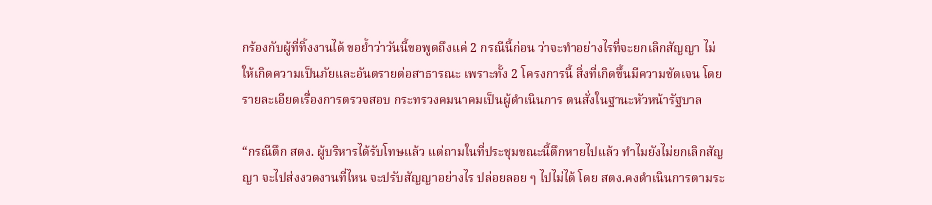กร้องกับผู้ที่ทิ้งงานได้ ขอย้ำว่าวันนี้ขอพูดถึงแค่ 2 กรณีนี้ก่อน ว่าจะทำอย่างไรที่จะยกเลิกสัญญา ไม่ให้เกิดความเป็นภัยและอันตรายต่อสาธารณะ เพราะทั้ง 2 โครงการนี้ สิ่งที่เกิดขึ้นมีความชัดเจน โดยรายละเอียดเรื่องการตรวจสอบ กระทรวงคมนาคมเป็นผู้ดำเนินการ ตนสั่งในฐานะหัวหน้ารัฐบาล

“กรณีตึก สตง. ผู้บริหารได้รับโทษแล้ว แต่ถามในที่ประชุมขณะนี้ตึกหายไปแล้ว ทำไมยังไม่ยกเลิกสัญญา จะไปส่งงวดงานที่ไหน จะปรับสัญญาอย่างไร ปล่อยลอย ๆ ไปไม่ได้ โดย สตง.คงดำเนินการตามระ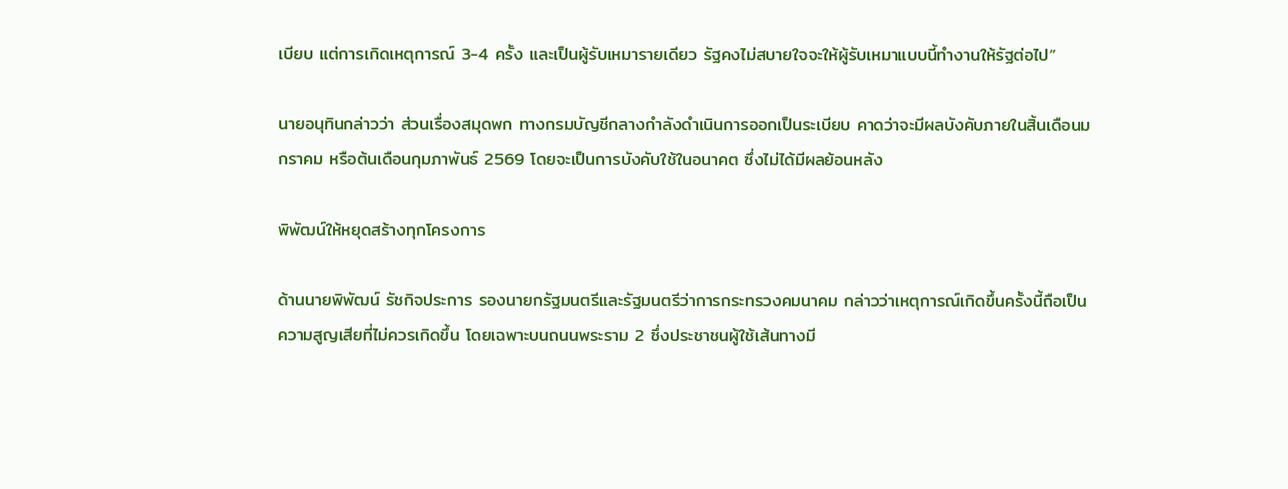เบียบ แต่การเกิดเหตุการณ์ 3-4 ครั้ง และเป็นผู้รับเหมารายเดียว รัฐคงไม่สบายใจจะให้ผู้รับเหมาแบบนี้ทำงานให้รัฐต่อไป”

นายอนุทินกล่าวว่า ส่วนเรื่องสมุดพก ทางกรมบัญชีกลางกำลังดำเนินการออกเป็นระเบียบ คาดว่าจะมีผลบังคับภายในสิ้นเดือนมกราคม หรือต้นเดือนกุมภาพันธ์ 2569 โดยจะเป็นการบังคับใช้ในอนาคต ซึ่งไม่ได้มีผลย้อนหลัง

พิพัฒน์ให้หยุดสร้างทุกโครงการ

ด้านนายพิพัฒน์ รัชกิจประการ รองนายกรัฐมนตรีและรัฐมนตรีว่าการกระทรวงคมนาคม กล่าวว่าเหตุการณ์เกิดขึ้นครั้งนี้ถือเป็นความสูญเสียที่ไม่ควรเกิดขึ้น โดยเฉพาะบนถนนพระราม 2 ซึ่งประชาชนผู้ใช้เส้นทางมี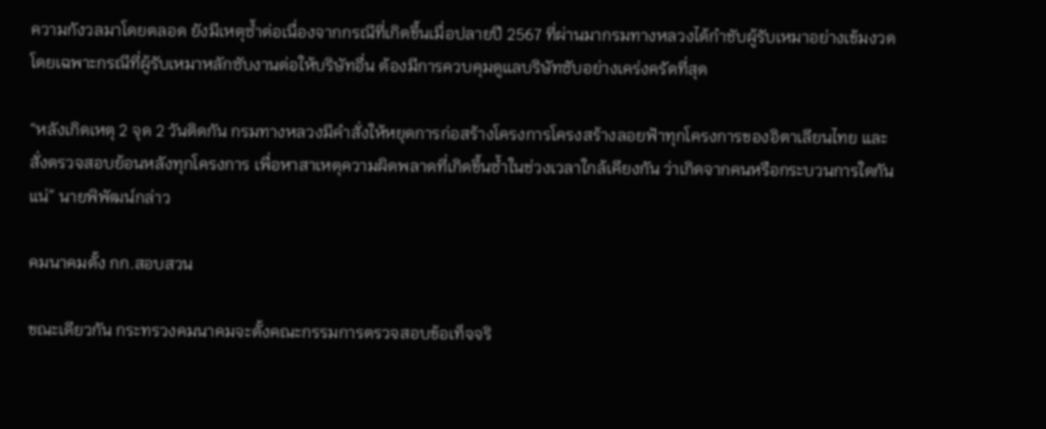ความกังวลมาโดยตลอด ยังมีเหตุซ้ำต่อเนื่องจากกรณีที่เกิดขึ้นเมื่อปลายปี 2567 ที่ผ่านมากรมทางหลวงได้กำชับผู้รับเหมาอย่างเข้มงวด โดยเฉพาะกรณีที่ผู้รับเหมาหลักซับงานต่อให้บริษัทอื่น ต้องมีการควบคุมดูแลบริษัทซับอย่างเคร่งครัดที่สุด

“หลังเกิดเหตุ 2 จุด 2 วันติดกัน กรมทางหลวงมีคำสั่งให้หยุดการก่อสร้างโครงการโครงสร้างลอยฟ้าทุกโครงการของอิตาเลียนไทย และสั่งตรวจสอบย้อนหลังทุกโครงการ เพื่อหาสาเหตุความผิดพลาดที่เกิดขึ้นซ้ำในช่วงเวลาใกล้เคียงกัน ว่าเกิดจากคนหรือกระบวนการใดกันแน่” นายพิพัฒน์กล่าว

คมนาคมตั้ง กก.สอบสวน

ขณะเดียวกัน กระทรวงคมนาคมจะตั้งคณะกรรมการตรวจสอบข้อเท็จจริ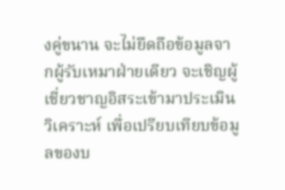งคู่ขนาน จะไม่ยึดถือข้อมูลจากผู้รับเหมาฝ่ายเดียว จะเชิญผู้เชี่ยวชาญอิสระเข้ามาประเมินวิเคราะห์ เพื่อเปรียบเทียบข้อมูลของบ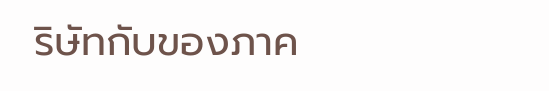ริษัทกับของภาค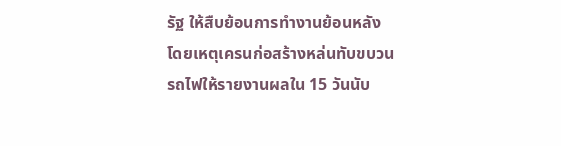รัฐ ให้สืบย้อนการทำงานย้อนหลัง โดยเหตุเครนก่อสร้างหล่นทับขบวนรถไฟให้รายงานผลใน 15 วันนับ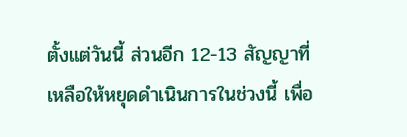ตั้งแต่วันนี้ ส่วนอีก 12-13 สัญญาที่เหลือให้หยุดดำเนินการในช่วงนี้ เพื่อ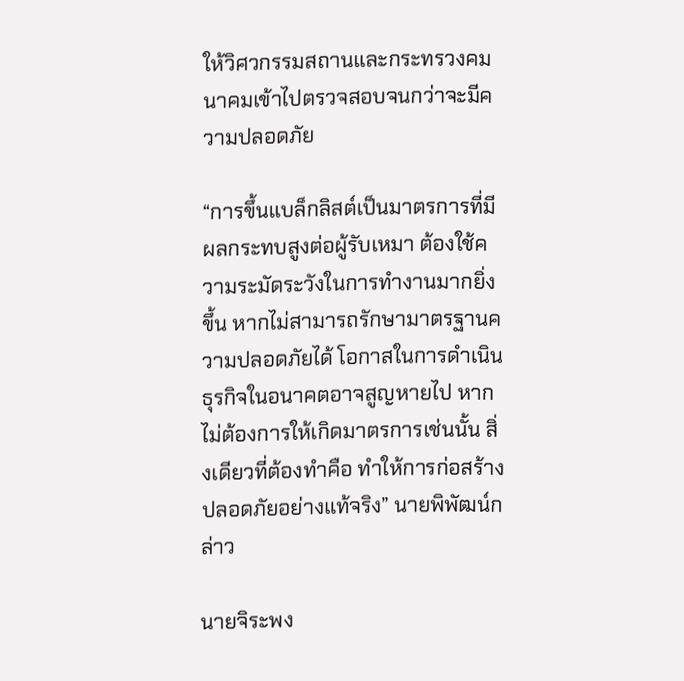ให้วิศวกรรมสถานและกระทรวงคมนาคมเข้าไปตรวจสอบจนกว่าจะมีความปลอดภัย

“การขึ้นแบล็กลิสต์เป็นมาตรการที่มีผลกระทบสูงต่อผู้รับเหมา ต้องใช้ความระมัดระวังในการทำงานมากยิ่งขึ้น หากไม่สามารถรักษามาตรฐานความปลอดภัยได้ โอกาสในการดำเนินธุรกิจในอนาคตอาจสูญหายไป หากไม่ต้องการให้เกิดมาตรการเช่นนั้น สิ่งเดียวที่ต้องทำคือ ทำให้การก่อสร้างปลอดภัยอย่างแท้จริง” นายพิพัฒน์กล่าว

นายจิระพง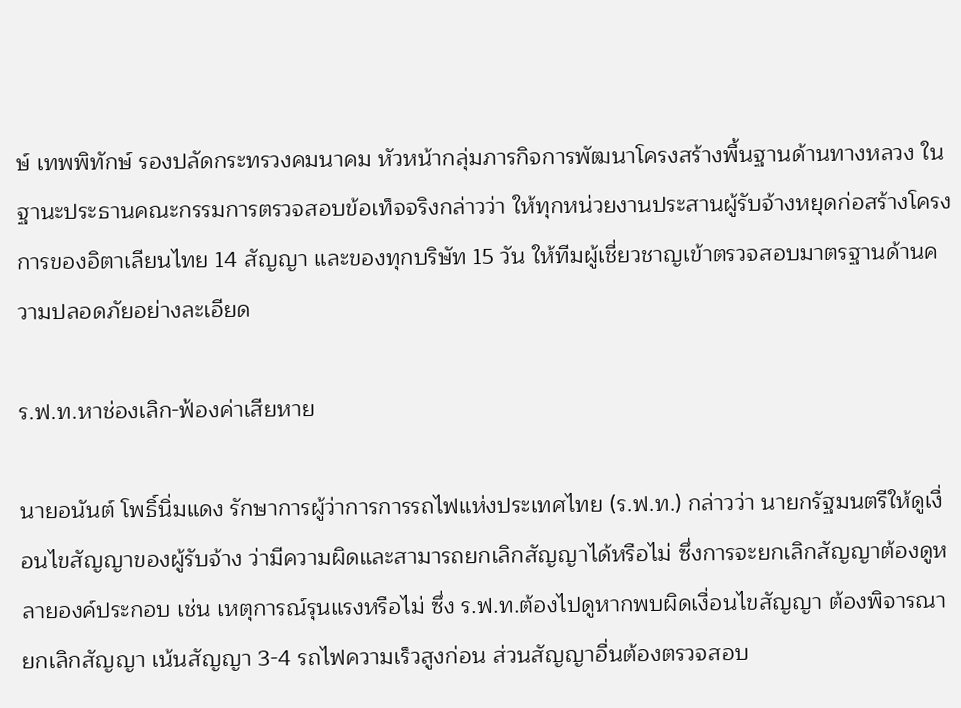ษ์ เทพพิทักษ์ รองปลัดกระทรวงคมนาคม หัวหน้ากลุ่มภารกิจการพัฒนาโครงสร้างพื้นฐานด้านทางหลวง ในฐานะประธานคณะกรรมการตรวจสอบข้อเท็จจริงกล่าวว่า ให้ทุกหน่วยงานประสานผู้รับจ้างหยุดก่อสร้างโครงการของอิตาเลียนไทย 14 สัญญา และของทุกบริษัท 15 วัน ให้ทีมผู้เชี่ยวชาญเข้าตรวจสอบมาตรฐานด้านความปลอดภัยอย่างละเอียด

ร.ฟ.ท.หาช่องเลิก-ฟ้องค่าเสียหาย

นายอนันต์ โพธิ์นิ่มแดง รักษาการผู้ว่าการการรถไฟแห่งประเทศไทย (ร.ฟ.ท.) กล่าวว่า นายกรัฐมนตรีให้ดูเงื่อนไขสัญญาของผู้รับจ้าง ว่ามีความผิดและสามารถยกเลิกสัญญาได้หรือไม่ ซึ่งการจะยกเลิกสัญญาต้องดูหลายองค์ประกอบ เช่น เหตุการณ์รุนแรงหรือไม่ ซึ่ง ร.ฟ.ท.ต้องไปดูหากพบผิดเงื่อนไขสัญญา ต้องพิจารณายกเลิกสัญญา เน้นสัญญา 3-4 รถไฟความเร็วสูงก่อน ส่วนสัญญาอื่นต้องตรวจสอบ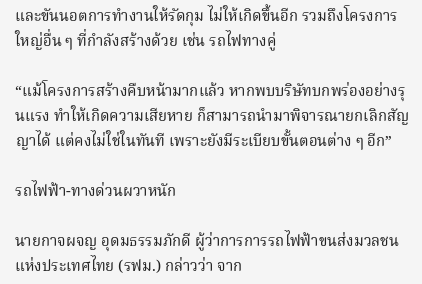และขันนอตการทำงานให้รัดกุม ไม่ให้เกิดขึ้นอีก รวมถึงโครงการใหญ่อื่น ๆ ที่กำลังสร้างด้วย เช่น รถไฟทางคู่

“แม้โครงการสร้างคืบหน้ามากแล้ว หากพบบริษัทบกพร่องอย่างรุนแรง ทำให้เกิดความเสียหาย ก็สามารถนำมาพิจารณายกเลิกสัญญาได้ แต่คงไม่ใช่ในทันที เพราะยังมีระเบียบขั้นตอนต่าง ๆ อีก”

รถไฟฟ้า-ทางด่วนผวาหนัก

นายกาจผจญ อุดมธรรมภักดี ผู้ว่าการการรถไฟฟ้าขนส่งมวลชนแห่งประเทศไทย (รฟม.) กล่าวว่า จาก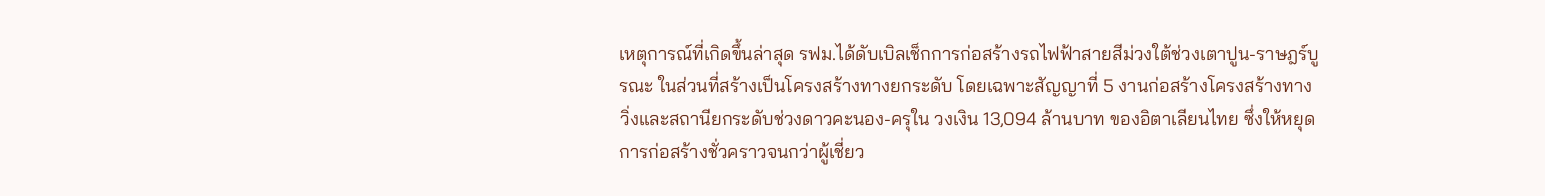เหตุการณ์ที่เกิดขึ้นล่าสุด รฟม.ได้ดับเบิลเช็กการก่อสร้างรถไฟฟ้าสายสีม่วงใต้ช่วงเตาปูน-ราษฎร์บูรณะ ในส่วนที่สร้างเป็นโครงสร้างทางยกระดับ โดยเฉพาะสัญญาที่ 5 งานก่อสร้างโครงสร้างทางวิ่งและสถานียกระดับช่วงดาวคะนอง-ครุใน วงเงิน 13,094 ล้านบาท ของอิตาเลียนไทย ซึ่งให้หยุดการก่อสร้างชั่วคราวจนกว่าผู้เชี่ยว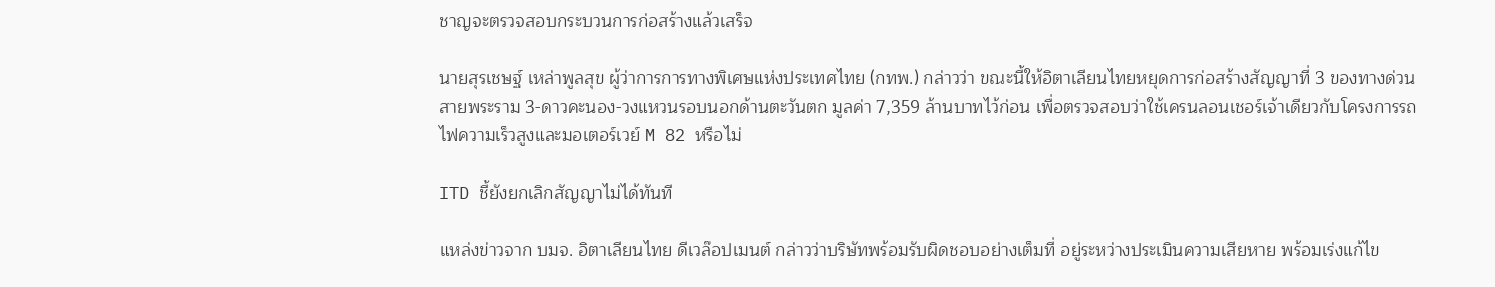ชาญจะตรวจสอบกระบวนการก่อสร้างแล้วเสร็จ

นายสุรเชษฐ์ เหล่าพูลสุข ผู้ว่าการการทางพิเศษแห่งประเทศไทย (กทพ.) กล่าวว่า ขณะนี้ให้อิตาเลียนไทยหยุดการก่อสร้างสัญญาที่ 3 ของทางด่วนสายพระราม 3-ดาวคะนอง-วงแหวนรอบนอกด้านตะวันตก มูลค่า 7,359 ล้านบาทไว้ก่อน เพื่อตรวจสอบว่าใช้เครนลอนเชอร์เจ้าเดียวกับโครงการรถไฟความเร็วสูงและมอเตอร์เวย์ M 82 หรือไม่

ITD ชี้ยังยกเลิกสัญญาไม่ได้ทันที

แหล่งข่าวจาก บมจ. อิตาเลียนไทย ดีเวล๊อปเมนต์ กล่าวว่าบริษัทพร้อมรับผิดชอบอย่างเต็มที่ อยู่ระหว่างประเมินความเสียหาย พร้อมเร่งแก้ไข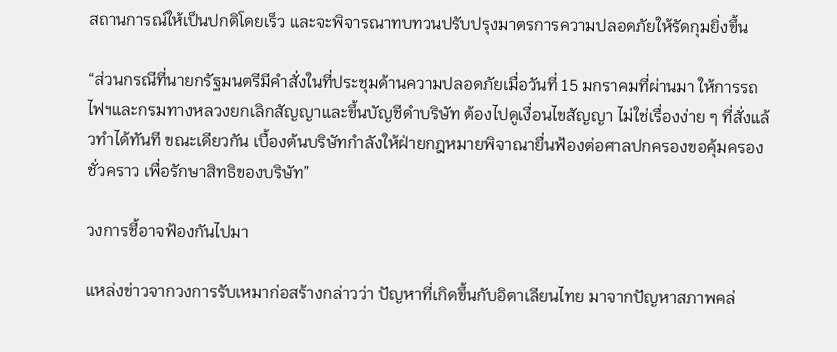สถานการณ์ให้เป็นปกติโดยเร็ว และจะพิจารณาทบทวนปรับปรุงมาตรการความปลอดภัยให้รัดกุมยิ่งขึ้น

“ส่วนกรณีที่นายกรัฐมนตรีมีคำสั่งในที่ประชุมด้านความปลอดภัยเมื่อวันที่ 15 มกราคมที่ผ่านมา ให้การรถไฟฯและกรมทางหลวงยกเลิกสัญญาและขึ้นบัญชีดำบริษัท ต้องไปดูเงื่อนไขสัญญา ไม่ใช่เรื่องง่าย ๆ ที่สั่งแล้วทำได้ทันที ขณะเดียวกัน เบื้องต้นบริษัทกำลังให้ฝ่ายกฎหมายพิจาณายื่นฟ้องต่อศาลปกครองขอคุ้มครองชั่วคราว เพื่อรักษาสิทธิของบริษัท”

วงการชี้อาจฟ้องกันไปมา

แหล่งข่าวจากวงการรับเหมาก่อสร้างกล่าวว่า ปัญหาที่เกิดขึ้นกับอิตาเลียนไทย มาจากปัญหาสภาพคล่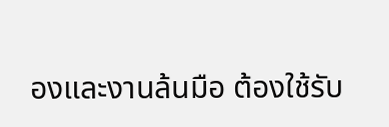องและงานล้นมือ ต้องใช้รับ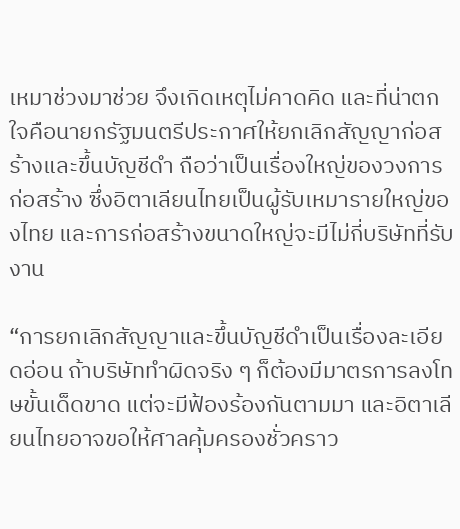เหมาช่วงมาช่วย จึงเกิดเหตุไม่คาดคิด และที่น่าตกใจคือนายกรัฐมนตรีประกาศให้ยกเลิกสัญญาก่อสร้างและขึ้นบัญชีดำ ถือว่าเป็นเรื่องใหญ่ของวงการก่อสร้าง ซึ่งอิตาเลียนไทยเป็นผู้รับเหมารายใหญ่ของไทย และการก่อสร้างขนาดใหญ่จะมีไม่กี่บริษัทที่รับงาน

“การยกเลิกสัญญาและขึ้นบัญชีดำเป็นเรื่องละเอียดอ่อน ถ้าบริษัททำผิดจริง ๆ ก็ต้องมีมาตรการลงโทษขั้นเด็ดขาด แต่จะมีฟ้องร้องกันตามมา และอิตาเลียนไทยอาจขอให้ศาลคุ้มครองชั่วคราว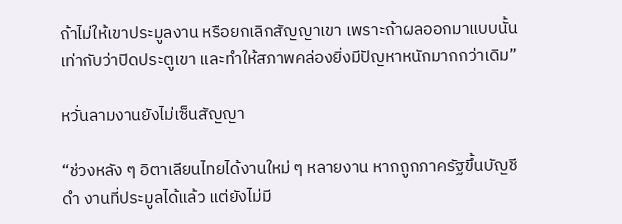ถ้าไม่ให้เขาประมูลงาน หรือยกเลิกสัญญาเขา เพราะถ้าผลออกมาแบบนั้น เท่ากับว่าปิดประตูเขา และทำให้สภาพคล่องยิ่งมีปัญหาหนักมากกว่าเดิม”

หวั่นลามงานยังไม่เซ็นสัญญา

“ช่วงหลัง ๆ อิตาเลียนไทยได้งานใหม่ ๆ หลายงาน หากถูกภาครัฐขึ้นบัญชีดำ งานที่ประมูลได้แล้ว แต่ยังไม่มี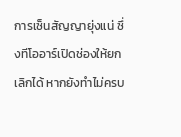การเซ็นสัญญายุ่งแน่ ซึ่งทีโออาร์เปิดช่องให้ยกเลิกได้ หากยังทำไม่ครบ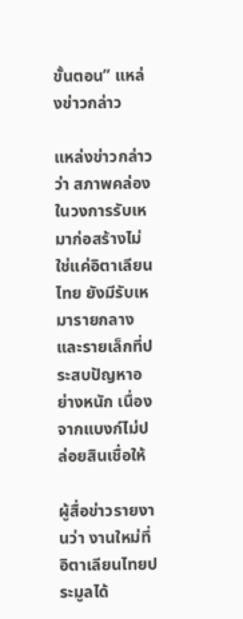ขั้นตอน” แหล่งข่าวกล่าว

แหล่งข่าวกล่าวว่า สภาพคล่องในวงการรับเหมาก่อสร้างไม่ใช่แค่อิตาเลียนไทย ยังมีรับเหมารายกลางและรายเล็กที่ประสบปัญหาอย่างหนัก เนื่องจากแบงก์ไม่ปล่อยสินเชื่อให้

ผู้สื่อข่าวรายงานว่า งานใหม่ที่อิตาเลียนไทยประมูลได้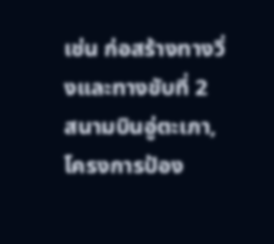เช่น ก่อสร้างทางวิ่งและทางขับที่ 2 สนามบินอู่ตะเภา, โครงการป้อง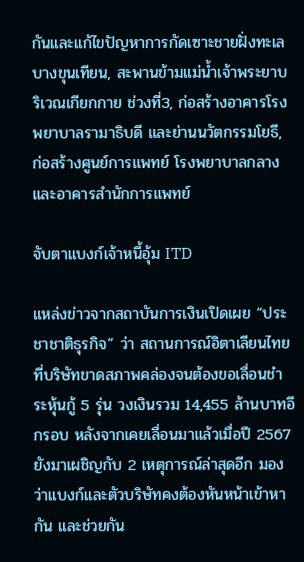กันและแก้ไขปัญหาการกัดเซาะชายฝั่งทะเลบางขุนเทียน, สะพานข้ามแม่น้ำเจ้าพระยาบริเวณเกียกกาย ช่วงที่3, ก่อสร้างอาคารโรงพยาบาลรามาธิบดี และย่านนวัตกรรมโยธี, ก่อสร้างศูนย์การแพทย์ โรงพยาบาลกลาง และอาคารสำนักการแพทย์

จับตาแบงก์เจ้าหนี้อุ้ม ITD

แหล่งข่าวจากสถาบันการเงินเปิดเผย “ประชาชาติธุรกิจ” ว่า สถานการณ์อิตาเลียนไทยที่บริษัทขาดสภาพคล่องจนต้องขอเลื่อนชำระหุ้นกู้ 5 รุ่น วงเงินรวม 14,455 ล้านบาทอีกรอบ หลังจากเคยเลื่อนมาแล้วเมื่อปี 2567 ยังมาเผชิญกับ 2 เหตุการณ์ล่าสุดอีก มองว่าแบงก์และตัวบริษัทคงต้องหันหน้าเข้าหากัน และช่วยกัน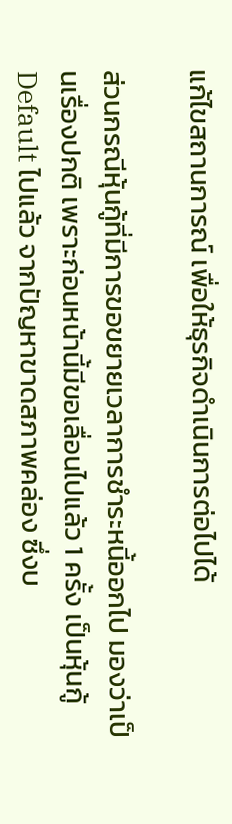แก้ไขสถานการณ์ เพื่อให้ธุรกิจดำเนินการต่อไปได้

ส่วนกรณีหุ้นกู้ที่มีการขอขยายเวลาการชำระหนี้ออกไป มองว่าเป็นเรื่องปกติ เพราะก่อนหน้านี้มีขอเลื่อนไปแล้ว 1 ครั้ง เป็นหุ้นกู้ Default ไปแล้ว จากปัญหาขาดสภาพคล่อง ซึ่งบ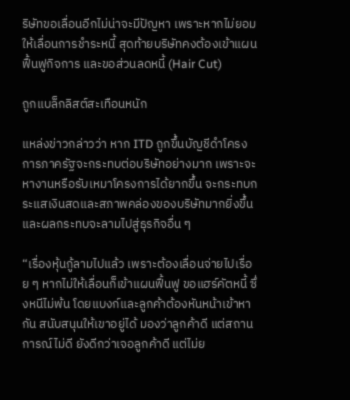ริษัทขอเลื่อนอีกไม่น่าจะมีปัญหา เพราะหากไม่ยอมให้เลื่อนการชำระหนี้ สุดท้ายบริษัทคงต้องเข้าแผนฟื้นฟูกิจการ และขอส่วนลดหนี้ (Hair Cut)

ถูกแบล็กลิสต์สะเทือนหนัก

แหล่งข่าวกล่าวว่า หาก ITD ถูกขึ้นบัญชีดำโครงการภาครัฐจะกระทบต่อบริษัทอย่างมาก เพราะจะหางานหรือรับเหมาโครงการได้ยากขึ้น จะกระทบกระแสเงินสดและสภาพคล่องของบริษัทมากยิ่งขึ้น และผลกระทบจะลามไปสู่ธุรกิจอื่น ๆ

“เรื่องหุ้นกู้ลามไปแล้ว เพราะต้องเลื่อนจ่ายไปเรื่อย ๆ หากไม่ให้เลื่อนก็เข้าแผนฟื้นฟู ขอแฮร์คัตหนี้ ซึ่งหนีไม่พ้น โดยแบงก์และลูกค้าต้องหันหน้าเข้าหากัน สนับสนุนให้เขาอยู่ได้ มองว่าลูกค้าดี แต่สถานการณ์ไม่ดี ยังดีกว่าเจอลูกค้าดี แต่ไม่ย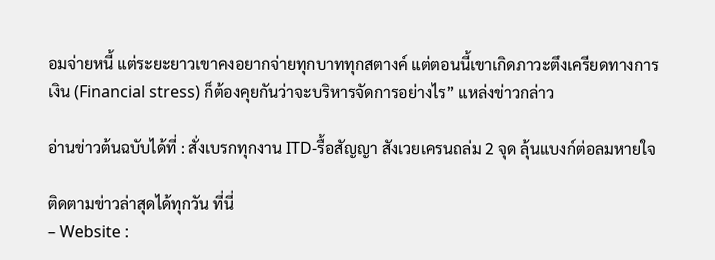อมจ่ายหนี้ แต่ระยะยาวเขาคงอยากจ่ายทุกบาททุกสตางค์ แต่ตอนนี้เขาเกิดภาวะตึงเครียดทางการเงิน (Financial stress) ก็ต้องคุยกันว่าจะบริหารจัดการอย่างไร” แหล่งข่าวกล่าว

อ่านข่าวต้นฉบับได้ที่ : สั่งเบรกทุกงาน ITD-รื้อสัญญา สังเวยเครนถล่ม 2 จุด ลุ้นแบงก์ต่อลมหายใจ

ติดตามข่าวล่าสุดได้ทุกวัน ที่นี่
– Website :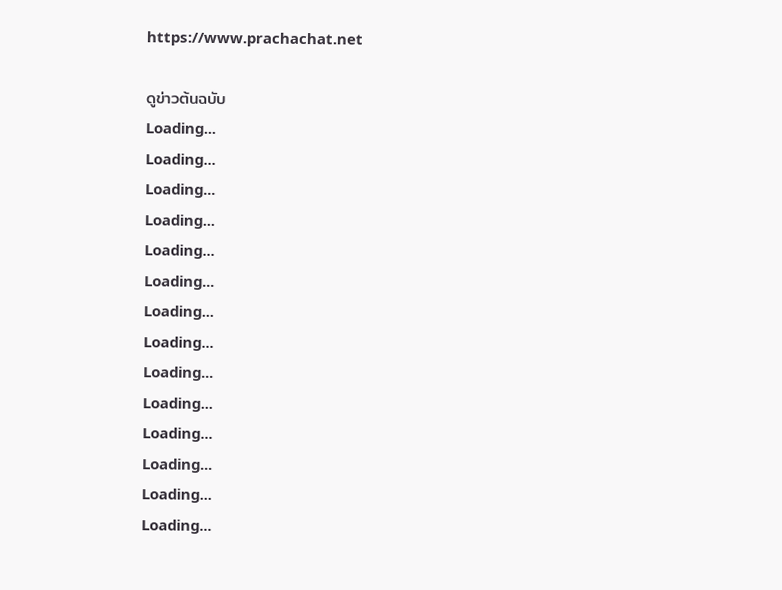https://www.prachachat.net

ดูข่าวต้นฉบับ
Loading...
Loading...
Loading...
Loading...
Loading...
Loading...
Loading...
Loading...
Loading...
Loading...
Loading...
Loading...
Loading...
Loading...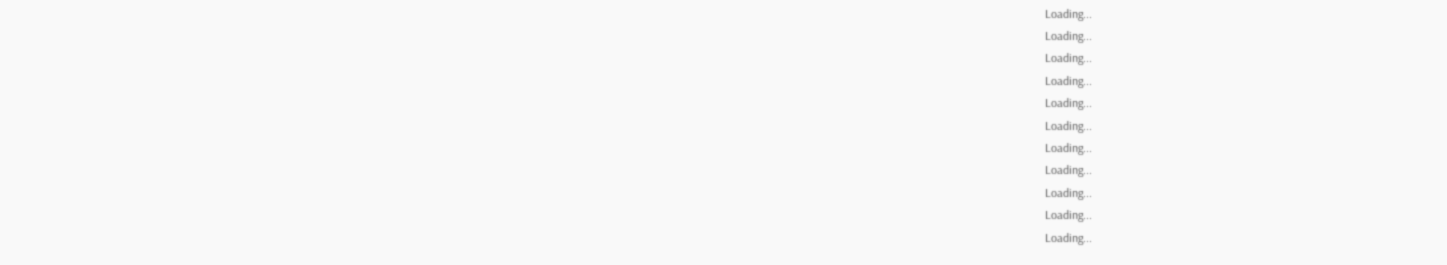Loading...
Loading...
Loading...
Loading...
Loading...
Loading...
Loading...
Loading...
Loading...
Loading...
Loading...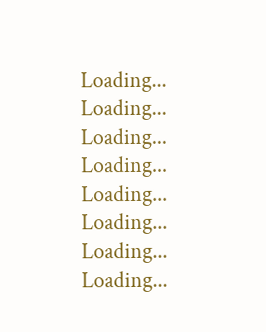Loading...
Loading...
Loading...
Loading...
Loading...
Loading...
Loading...
Loading...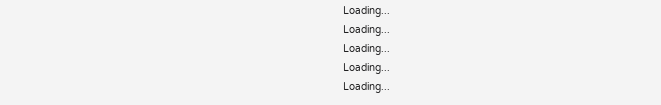Loading...
Loading...
Loading...
Loading...
Loading...